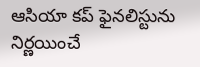ఆసియా కప్ ఫైనలిస్టును నిర్ణయించే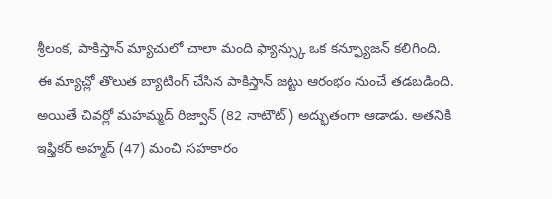శ్రీలంక, పాకిస్తాన్ మ్యాచులో చాలా మంది ఫ్యాన్స్కు ఒక కన్ఫ్యూజన్ కలిగింది. ఈ మ్యాచ్లో తొలుత బ్యాటింగ్ చేసిన పాకిస్తాన్ జట్టు ఆరంభం నుంచే తడబడింది. అయితే చివర్లో మహమ్మద్ రిజ్వాన్ (82 నాటౌట్) అద్భుతంగా ఆడాడు. అతనికి ఇఫ్తికర్ అహ్మద్ (47) మంచి సహకారం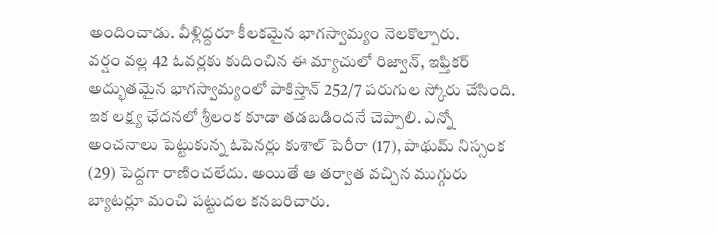అందించాడు. వీళ్లిద్దరూ కీలకమైన భాగస్వామ్యం నెలకొల్పారు.
వర్షం వల్ల 42 ఓవర్లకు కుదించిన ఈ మ్యాచులో రిజ్వాన్, ఇఫ్తికర్ అద్భుతమైన భాగస్వామ్యంలో పాకిస్తాన్ 252/7 పరుగుల స్కోరు చేసింది. ఇక లక్ష్య ఛేదనలో శ్రీలంక కూడా తడబడిందనే చెప్పాలి. ఎన్నో అంచనాలు పెట్టుకున్న ఓపెనర్లు కుశాల్ పెరీరా (17), పాథుమ్ నిస్సంక (29) పెద్దగా రాణించలేదు. అయితే ఆ తర్వాత వచ్చిన ముగ్గురు బ్యాటర్లూ మంచి పట్టుదల కనబరిచారు.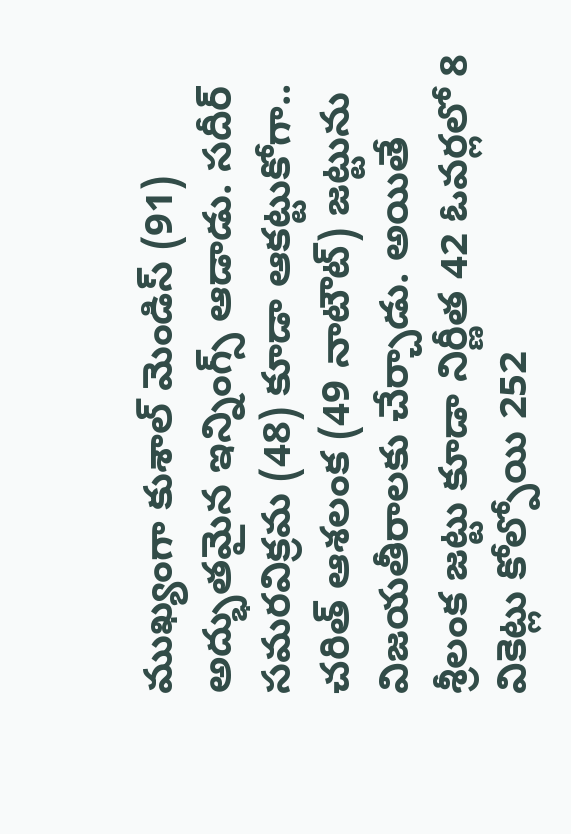ముఖ్యంగా కుశాల్ మెండిస్ (91) అద్భుతమైన ఇన్నింగ్స్ ఆడాడు. సదీర్ సమరవిక్రమ (48) కూడా ఆకట్టుకోగా.. చరిత్ ఆశలంక (49 నాటౌట్) జట్టును విజయతీరాలకు చేర్చాడు. అయితే శ్రీలంక జట్టు కూడా నిర్ణీత 42 ఓవర్లలో 8 వికెట్లు కోల్పోయి 252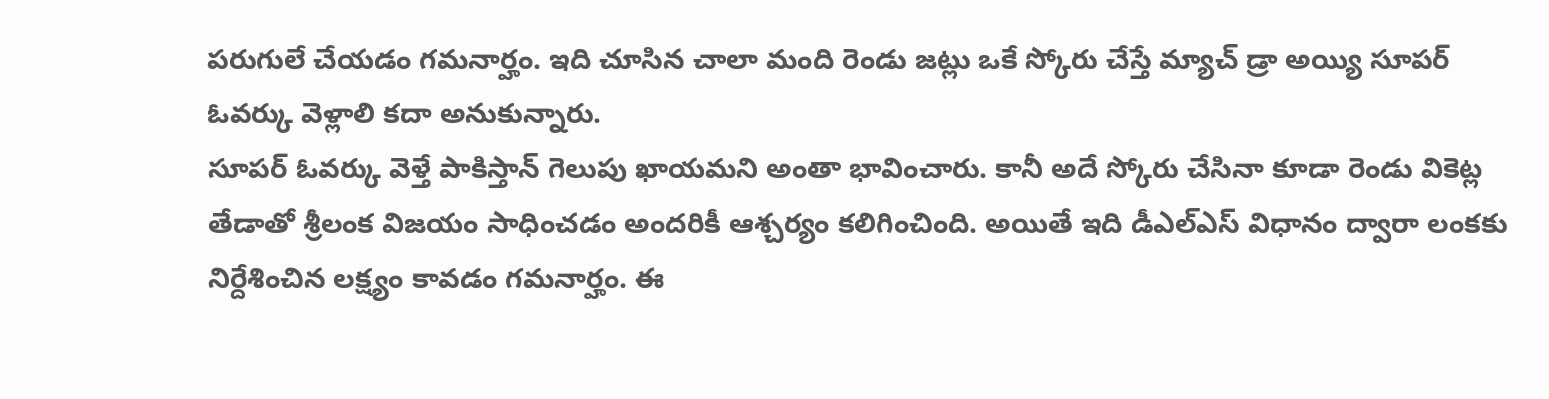పరుగులే చేయడం గమనార్హం. ఇది చూసిన చాలా మంది రెండు జట్లు ఒకే స్కోరు చేస్తే మ్యాచ్ డ్రా అయ్యి సూపర్ ఓవర్కు వెళ్లాలి కదా అనుకున్నారు.
సూపర్ ఓవర్కు వెళ్తే పాకిస్తాన్ గెలుపు ఖాయమని అంతా భావించారు. కానీ అదే స్కోరు చేసినా కూడా రెండు వికెట్ల తేడాతో శ్రీలంక విజయం సాధించడం అందరికీ ఆశ్చర్యం కలిగించింది. అయితే ఇది డీఎల్ఎస్ విధానం ద్వారా లంకకు నిర్దేశించిన లక్ష్యం కావడం గమనార్హం. ఈ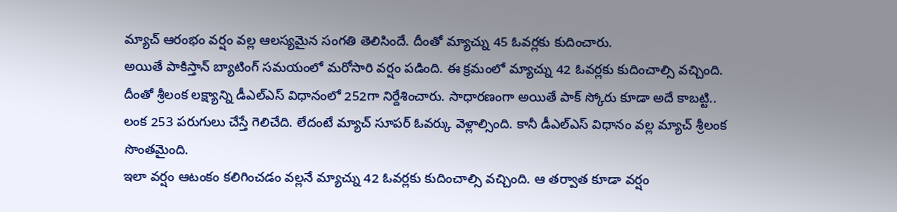మ్యాచ్ ఆరంభం వర్షం వల్ల ఆలస్యమైన సంగతి తెలిసిందే. దీంతో మ్యాచ్ను 45 ఓవర్లకు కుదించారు.
అయితే పాకిస్తాన్ బ్యాటింగ్ సమయంలో మరోసారి వర్షం పడింది. ఈ క్రమంలో మ్యాచ్ను 42 ఓవర్లకు కుదించాల్సి వచ్చింది. దీంతో శ్రీలంక లక్ష్యాన్ని డీఎల్ఎస్ విధానంలో 252గా నిర్దేశించారు. సాధారణంగా అయితే పాక్ స్కోరు కూడా అదే కాబట్టి.. లంక 253 పరుగులు చేస్తే గెలిచేది. లేదంటే మ్యాచ్ సూపర్ ఓవర్కు వెళ్లాల్సింది. కానీ డీఎల్ఎస్ విధానం వల్ల మ్యాచ్ శ్రీలంక సొంతమైంది.
ఇలా వర్షం ఆటంకం కలిగించడం వల్లనే మ్యాచ్ను 42 ఓవర్లకు కుదించాల్సి వచ్చింది. ఆ తర్వాత కూడా వర్షం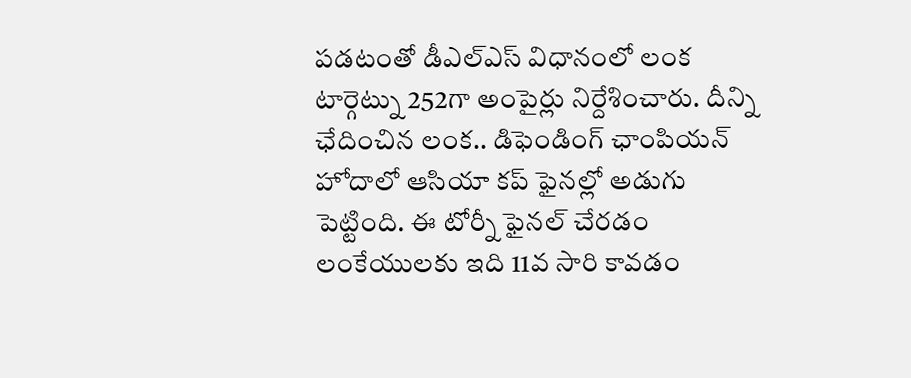పడటంతో డీఎల్ఎస్ విధానంలో లంక టార్గెట్ను 252గా అంపైర్లు నిర్దేశించారు. దీన్ని ఛేదించిన లంక.. డిఫెండింగ్ ఛాంపియన్ హోదాలో ఆసియా కప్ ఫైనల్లో అడుగు పెట్టింది. ఈ టోర్నీ ఫైనల్ చేరడం లంకేయులకు ఇది 11వ సారి కావడం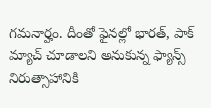గమనార్హం. దీంతో ఫైనల్లో భారత్, పాక్ మ్యాచ్ చూడాలని అనుకున్న ఫ్యాన్స్ నిరుత్సాహానికి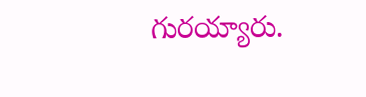గురయ్యారు.